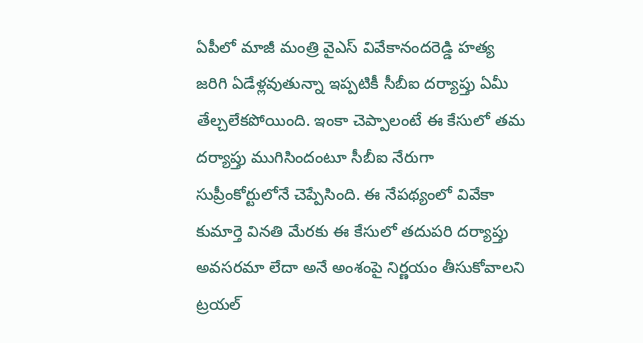ఏపీలో మాజీ మంత్రి వైఎస్ వివేకానందరెడ్డి హత్య జరిగి ఏడేళ్లవుతున్నా ఇప్పటికీ సీబీఐ దర్యాప్తు ఏమీ తేల్చలేకపోయింది. ఇంకా చెప్పాలంటే ఈ కేసులో తమ దర్యాప్తు ముగిసిందంటూ సీబీఐ నేరుగా సుప్రీంకోర్టులోనే చెప్పేసింది. ఈ నేపథ్యంలో వివేకా కుమార్తె వినతి మేరకు ఈ కేసులో తదుపరి దర్యాప్తు అవసరమా లేదా అనే అంశంపై నిర్ణయం తీసుకోవాలని ట్రయల్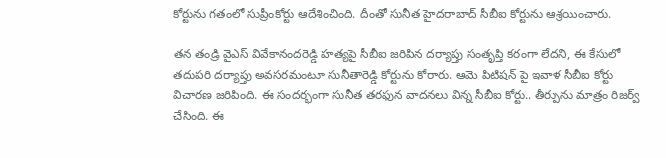కోర్టును గతంలో సుప్రీంకోర్టు ఆదేశించింది. దీంతో సునీత హైదరాబాద్ సీబీఐ కోర్టును ఆశ్రయించారు.

తన తండ్రి వైఎస్ వివేకానందరెడ్డి హత్యపై సీబీఐ జరిపిన దర్యాప్తు సంతృప్తి కరంగా లేదని, ఈ కేసులో తదుపరి దర్యాప్తు అవసరమంటూ సునీతారెడ్డి కోర్టును కోరారు. ఆమె పిటిషన్ పై ఇవాళ సీబీఐ కోర్టు విచారణ జరిపింది. ఈ సందర్భంగా సునీత తరఫున వాదనలు విన్న సీబీఐ కోర్టు.. తీర్పును మాత్రం రిజర్వ్ చేసింది. ఈ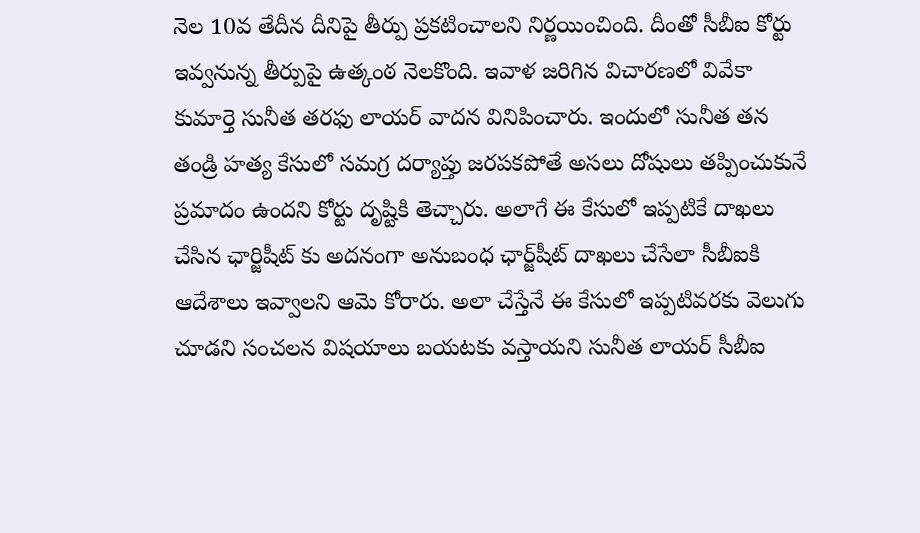నెల 10వ తేదీన దీనిపై తీర్పు ప్రకటించాలని నిర్ణయించింది. దీంతో సీబీఐ కోర్టు ఇవ్వనున్న తీర్పుపై ఉత్కంఠ నెలకొంది. ఇవాళ జరిగిన విచారణలో వివేకా కుమార్తె సునీత తరఫు లాయర్ వాదన వినిపించారు. ఇందులో సునీత తన తండ్రి హత్య కేసులో సమగ్ర దర్యాప్తు జరపకపోతే అసలు దోషులు తప్పించుకునే ప్రమాదం ఉందని కోర్టు దృష్టికి తెచ్చారు. అలాగే ఈ కేసులో ఇప్పటికే దాఖలు చేసిన ఛార్జిషీట్ కు అదనంగా అనుబంధ ఛార్జ్‌షీట్ దాఖలు చేసేలా సీబీఐకి ఆదేశాలు ఇవ్వాలని ఆమె కోరారు. అలా చేస్తేనే ఈ కేసులో ఇప్పటివరకు వెలుగు చూడని సంచలన విషయాలు బయటకు వస్తాయని సునీత లాయర్ సీబీఐ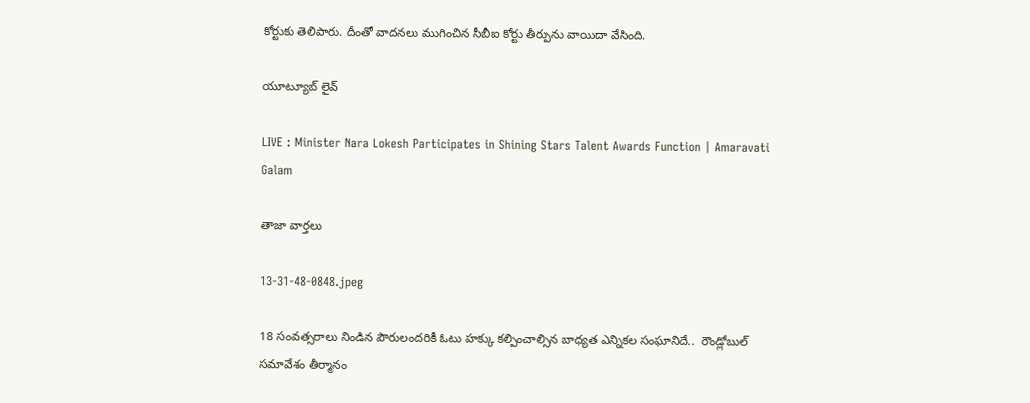కోర్టుకు తెలిపారు. దీంతో వాదనలు ముగించిన సీబీఐ కోర్టు తీర్పును వాయిదా వేసింది.

యూట్యూబ్ లైవ్

LIVE : Minister Nara Lokesh Participates in Shining Stars Talent Awards Function | Amaravati Galam

తాజా వార్తలు

13-31-48-0848.jpeg

18 సంవత్సరాలు నిండిన పౌరులందరికీ ఓటు హక్కు కల్పించాల్సిన బాధ్యత ఎన్నికల సంఘానిదే..  రౌండ్లోబుల్ సమావేశం తీర్మానం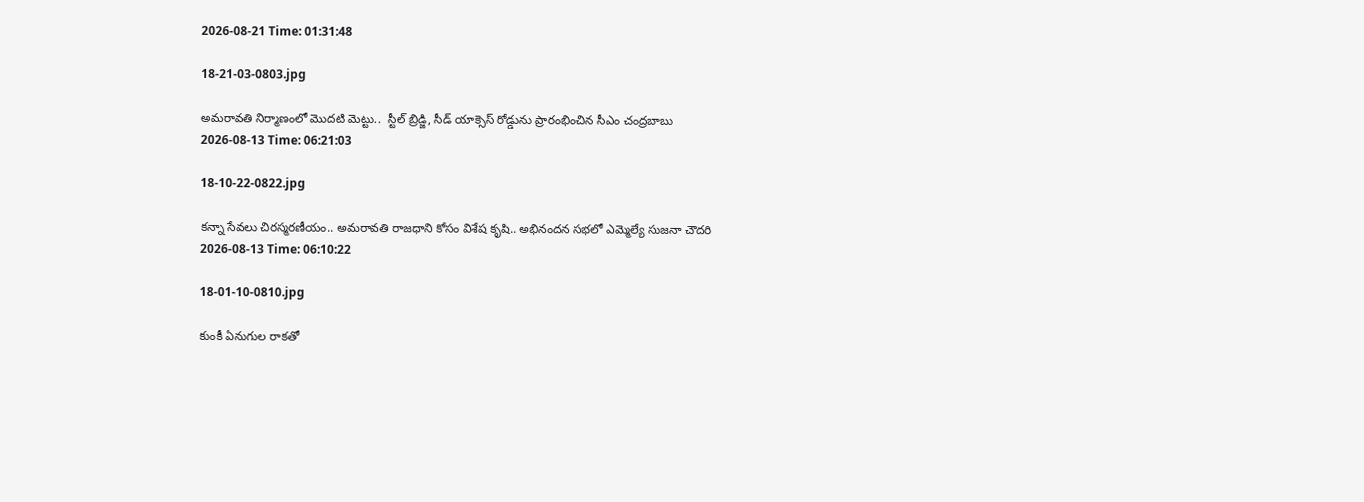2026-08-21 Time: 01:31:48

18-21-03-0803.jpg

అమరావతి నిర్మాణంలో మొదటి మెట్టు..  స్టీల్ బ్రిడ్జి, సీడ్ యాక్సెస్ రోడ్డును ప్రారంభించిన సీఎం చంద్రబాబు
2026-08-13 Time: 06:21:03

18-10-22-0822.jpg

కన్నా సేవలు చిరస్మరణీయం.. అమరావతి రాజధాని కోసం విశేష కృషి.. అభినందన సభలో ఎమ్మెల్యే సుజనా చౌదరి
2026-08-13 Time: 06:10:22

18-01-10-0810.jpg

కుంకీ ఏనుగుల రాకతో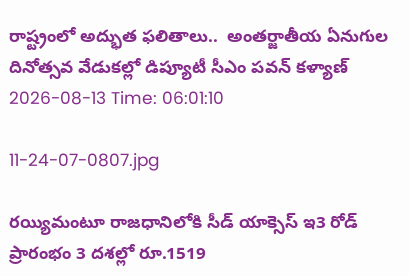రాష్ట్రంలో అద్భుత ఫలితాలు..  అంతర్జాతీయ ఏనుగుల దినోత్సవ వేడుకల్లో డిప్యూటీ సీఎం పవన్ కళ్యాణ్
2026-08-13 Time: 06:01:10

11-24-07-0807.jpg

రయ్యిమంటూ రాజధానిలోకి సీడ్‌ యాక్సెస్‌ ఇ3 రోడ్‌ ప్రారంభం 3 దశల్లో రూ.1519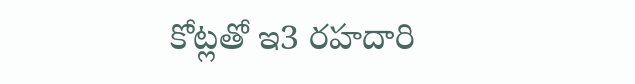కోట్లతో ఇ3 రహదారి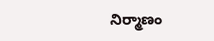నిర్మాణం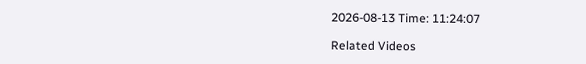2026-08-13 Time: 11:24:07

Related Videos